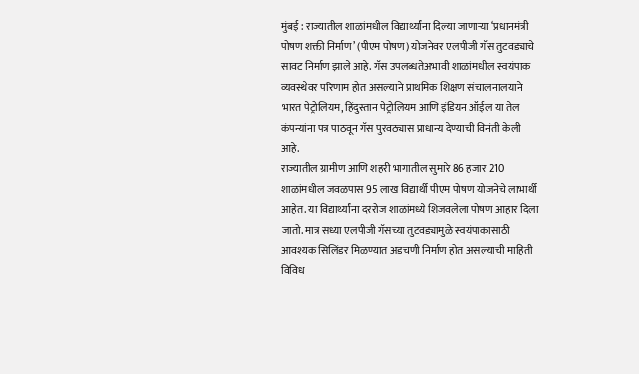मुंबई : राज्यातील शाळांमधील विद्यार्थ्यांना दिल्या जाणाऱ्या ‘प्रधानमंत्री पोषण शक्ती निर्माण’ (पीएम पोषण) योजनेवर एलपीजी गॅस तुटवड्याचे सावट निर्माण झाले आहे. गॅस उपलब्धतेअभावी शाळांमधील स्वयंपाक व्यवस्थेवर परिणाम होत असल्याने प्राथमिक शिक्षण संचालनालयाने भारत पेट्रोलियम, हिंदुस्तान पेट्रोलियम आणि इंडियन ऑईल या तेल कंपन्यांना पत्र पाठवून गॅस पुरवठ्यास प्राधान्य देण्याची विनंती केली आहे.
राज्यातील ग्रामीण आणि शहरी भागातील सुमारे 86 हजार 210 शाळांमधील जवळपास 95 लाख विद्यार्थी पीएम पोषण योजनेचे लाभार्थी आहेत. या विद्यार्थ्यांना दररोज शाळांमध्ये शिजवलेला पोषण आहार दिला जातो. मात्र सध्या एलपीजी गॅसच्या तुटवड्यामुळे स्वयंपाकासाठी आवश्यक सिलिंडर मिळण्यात अडचणी निर्माण होत असल्याची माहिती विविध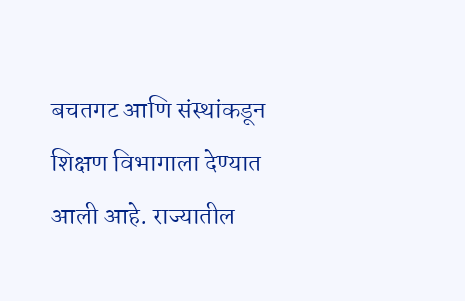बचतगट आणि संस्थांकडून शिक्षण विभागाला देण्यात आली आहे. राज्यातील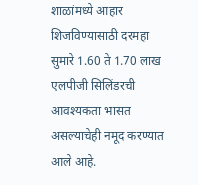शाळांमध्ये आहार शिजविण्यासाठी दरमहा सुमारे 1.60 ते 1.70 लाख एलपीजी सिलिंडरची आवश्यकता भासत असल्याचेही नमूद करण्यात आले आहे.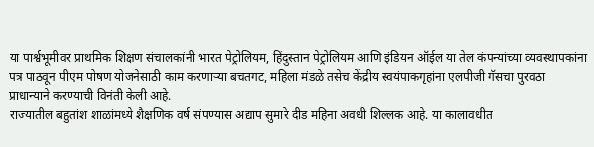या पार्श्वभूमीवर प्राथमिक शिक्षण संचालकांनी भारत पेट्रोलियम, हिंदुस्तान पेट्रोलियम आणि इंडियन ऑईल या तेल कंपन्यांच्या व्यवस्थापकांना पत्र पाठवून पीएम पोषण योजनेसाठी काम करणाऱ्या बचतगट, महिला मंडळे तसेच केंद्रीय स्वयंपाकगृहांना एलपीजी गॅसचा पुरवठा प्राधान्याने करण्याची विनंती केली आहे.
राज्यातील बहुतांश शाळांमध्ये शैक्षणिक वर्ष संपण्यास अद्याप सुमारे दीड महिना अवधी शिल्लक आहे. या कालावधीत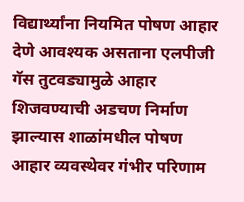विद्यार्थ्यांना नियमित पोषण आहार देणे आवश्यक असताना एलपीजी गॅस तुटवड्यामुळे आहार शिजवण्याची अडचण निर्माण झाल्यास शाळांमधील पोषण आहार व्यवस्थेवर गंभीर परिणाम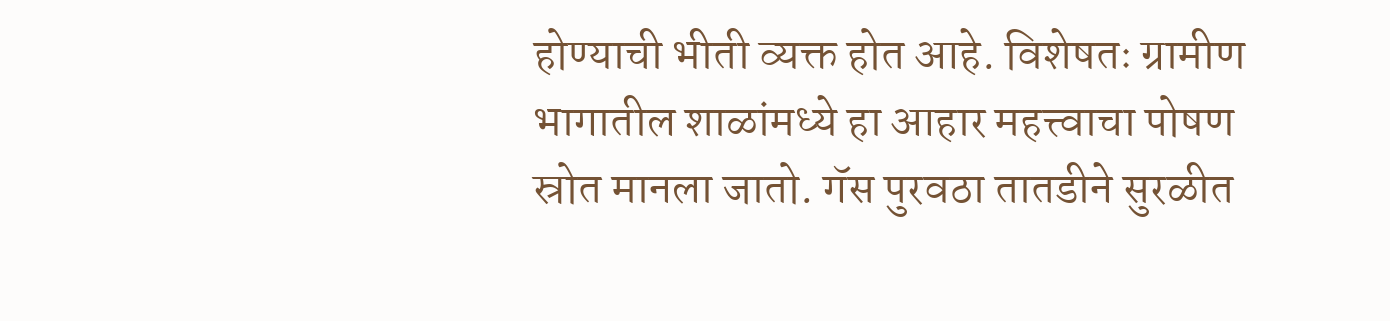होण्याची भीती व्यक्त होत आहे. विशेषतः ग्रामीण भागातील शाळांमध्ये हा आहार महत्त्वाचा पोषण स्रोत मानला जातो. गॅस पुरवठा तातडीने सुरळीत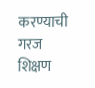करण्याची गरज शिक्षण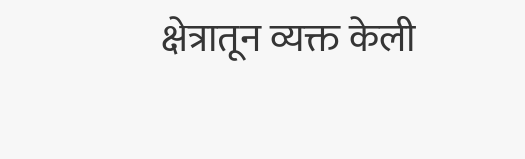क्षेत्रातून व्यक्त केली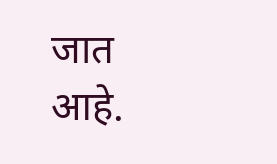जात आहे.